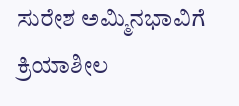ಸುರೇಶ ಅಮ್ಮಿನಭಾವಿಗೆ ಕ್ರಿಯಾಶೀಲ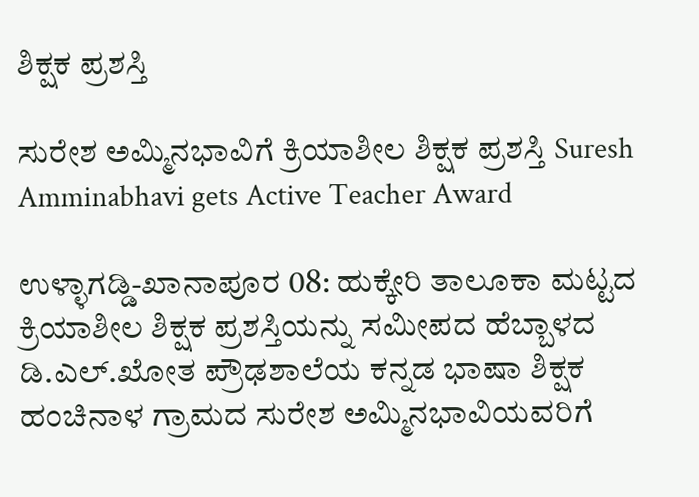ಶಿಕ್ಷಕ ಪ್ರಶಸ್ತಿ

ಸುರೇಶ ಅಮ್ಮಿನಭಾವಿಗೆ ಕ್ರಿಯಾಶೀಲ ಶಿಕ್ಷಕ ಪ್ರಶಸ್ತಿ Suresh Amminabhavi gets Active Teacher Award

ಉಳ್ಳಾಗಡ್ಡಿ-ಖಾನಾಪೂರ 08: ಹುಕ್ಕೇರಿ ತಾಲೂಕಾ ಮಟ್ಟದ ಕ್ರಿಯಾಶೀಲ ಶಿಕ್ಷಕ ಪ್ರಶಸ್ತಿಯನ್ನು ಸಮೀಪದ ಹೆಬ್ಬಾಳದ ಡಿ.ಎಲ್‌.ಖೋತ ಪ್ರೌಢಶಾಲೆಯ ಕನ್ನಡ ಭಾಷಾ ಶಿಕ್ಷಕ ಹಂಚಿನಾಳ ಗ್ರಾಮದ ಸುರೇಶ ಅಮ್ಮಿನಭಾವಿಯವರಿಗೆ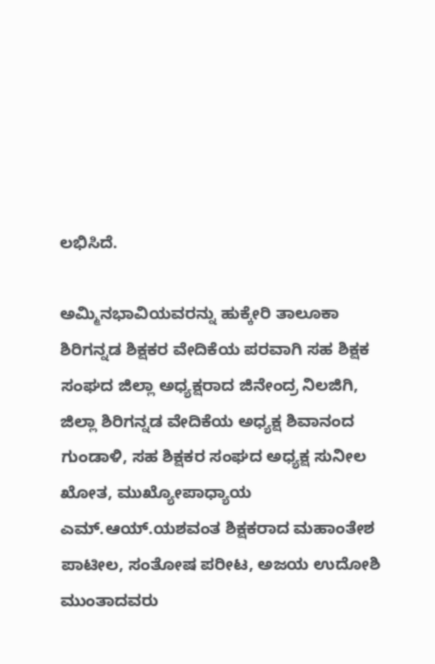ಲಭಿಸಿದೆ.

ಅಮ್ಮಿನಭಾವಿಯವರನ್ನು ಹುಕ್ಕೇರಿ ತಾಲೂಕಾ ಶಿರಿಗನ್ನಡ ಶಿಕ್ಷಕರ ವೇದಿಕೆಯ ಪರವಾಗಿ ಸಹ ಶಿಕ್ಷಕ ಸಂಘದ ಜಿಲ್ಲಾ ಅಧ್ಯಕ್ಷರಾದ ಜಿನೇಂದ್ರ ನಿಲಜಿಗಿ, ಜಿಲ್ಲಾ ಶಿರಿಗನ್ನಡ ವೇದಿಕೆಯ ಅಧ್ಯಕ್ಷ ಶಿವಾನಂದ ಗುಂಡಾಳಿ, ಸಹ ಶಿಕ್ಷಕರ ಸಂಘದ ಅಧ್ಯಕ್ಷ ಸುನೀಲ ಖೋತ, ಮುಖ್ಯೋಪಾಧ್ಯಾಯ ಎಮ್‌.ಆಯ್‌.ಯಶವಂತ ಶಿಕ್ಷಕರಾದ ಮಹಾಂತೇಶ ಪಾಟೀಲ, ಸಂತೋಷ ಪರೀಟ, ಅಜಯ ಉದೋಶಿ ಮುಂತಾದವರು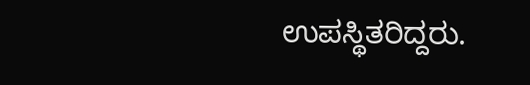ಉಪಸ್ಥಿತರಿದ್ದರು.